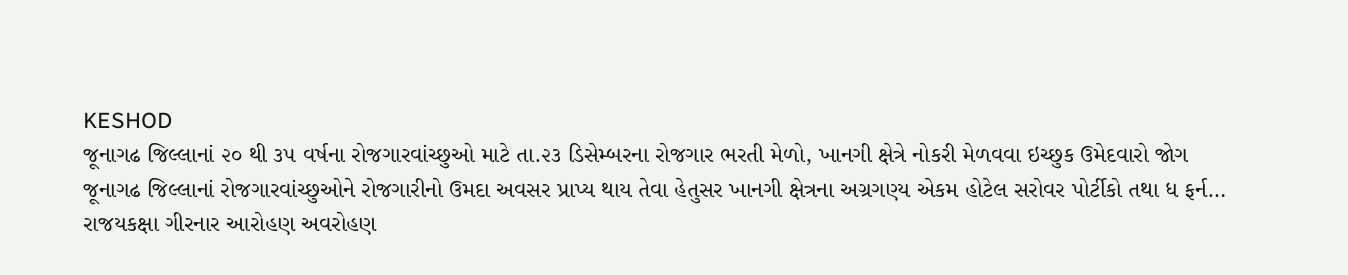KESHOD
જૂનાગઢ જિલ્લાનાં ૨૦ થી ૩૫ વર્ષના રોજગારવાંચ્છુઓ માટે તા.૨૩ ડિસેમ્બરના રોજગાર ભરતી મેળો, ખાનગી ક્ષેત્રે નોકરી મેળવવા ઇચ્છુક ઉમેદવારો જોગ
જૂનાગઢ જિલ્લાનાં રોજગારવાંચ્છુઓને રોજગારીનો ઉમદા અવસર પ્રાપ્ય થાય તેવા હેતુસર ખાનગી ક્ષેત્રના અગ્રગણ્ય એકમ હોટેલ સરોવર પોર્ટીકો તથા ધ ફર્ન…
રાજયકક્ષા ગીરનાર આરોહણ અવરોહણ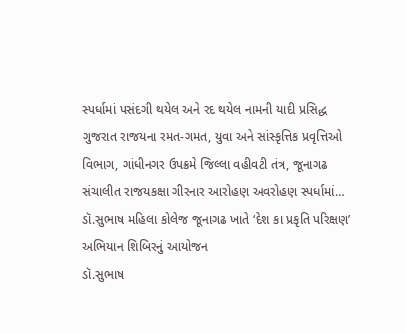સ્પર્ધામાં પસંદગી થયેલ અને રદ થયેલ નામની યાદી પ્રસિદ્ધ
ગુજરાત રાજયના રમત-ગમત, યુવા અને સાંસ્કૃત્તિક પ્રવૃત્તિઓ વિભાગ, ગાંધીનગર ઉપક્રમે જિલ્લા વહીવટી તંત્ર, જૂનાગઢ સંચાલીત રાજયકક્ષા ગીરનાર આરોહણ અવરોહણ સ્પર્ધામાં…
ડૉ.સુભાષ મહિલા કોલેજ જૂનાગઢ ખાતે ‘દેશ કા પ્રકૃતિ પરિક્ષણ’ અભિયાન શિબિરનું આયોજન
ડૉ.સુભાષ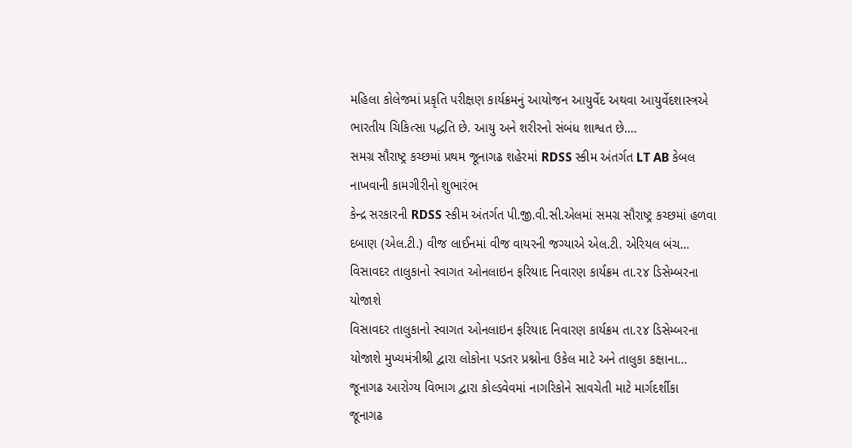મહિલા કોલેજમાં પ્રકૃતિ પરીક્ષણ કાર્યક્રમનું આયોજન આયુર્વેદ અથવા આયુર્વેદશાસ્ત્રએ ભારતીય ચિકિત્સા પદ્ધતિ છે. આયુ અને શરીરનો સંબંધ શાશ્વત છે.…
સમગ્ર સૌરાષ્ટ્ર કચ્છમાં પ્રથમ જૂનાગઢ શહેરમાં RDSS સ્કીમ અંતર્ગત LT AB કેબલ નાખવાની કામગીરીનો શુભારંભ
કેન્દ્ર સરકારની RDSS સ્કીમ અંતર્ગત પી.જી.વી.સી.એલમાં સમગ્ર સૌરાષ્ટ્ર કચ્છમાં હળવા દબાણ (એલ.ટી.) વીજ લાઈનમાં વીજ વાયરની જગ્યાએ એલ.ટી. એરિયલ બંચ…
વિસાવદર તાલુકાનો સ્વાગત ઓનલાઇન ફરિયાદ નિવારણ કાર્યક્રમ તા.૨૪ ડિસેમ્બરના યોજાશે
વિસાવદર તાલુકાનો સ્વાગત ઓનલાઇન ફરિયાદ નિવારણ કાર્યક્રમ તા.૨૪ ડિસેમ્બરના યોજાશે મુખ્યમંત્રીશ્રી દ્વારા લોકોના પડતર પ્રશ્નોના ઉકેલ માટે અને તાલુકા કક્ષાના…
જૂનાગઢ આરોગ્ય વિભાગ દ્વારા કોલ્ડવેવમાં નાગરિકોને સાવચેતી માટે માર્ગદર્શીકા
જૂનાગઢ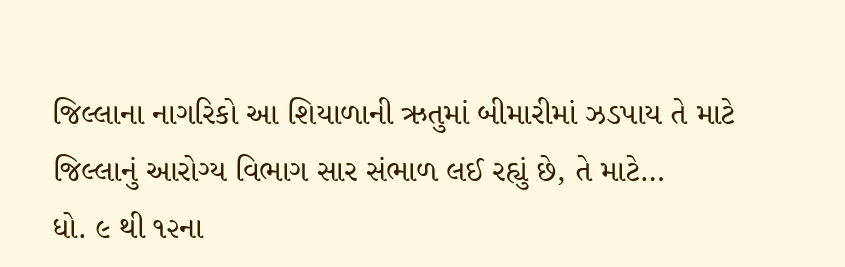જિલ્લાના નાગરિકો આ શિયાળાની ઋતુમાં બીમારીમાં ઝડપાય તે માટે જિલ્લાનું આરોગ્ય વિભાગ સાર સંભાળ લઈ રહ્યું છે, તે માટે…
ધો. ૯ થી ૧૨ના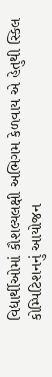વિદ્યાર્થીઓમાં કૌશલ્યલક્ષી અભિગમ કેળવાય એ હેતુથી સ્કિલ કોમ્પિટિશનનું આયોજન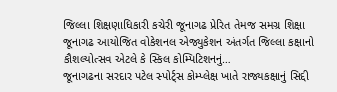જિલ્લા શિક્ષણાધિકારી કચેરી જૂનાગઢ પ્રેરિત તેમજ સમગ્ર શિક્ષા જૂનાગઢ આયોજિત વોકેશનલ એજ્યુકેશન અંતર્ગત જિલ્લા કક્ષાનો કૌશલ્યોત્સવ એટલે કે સ્કિલ કોમ્પિટિશનનું…
જૂનાગઢના સરદાર પટેલ સ્પોર્ટ્સ કોમ્પ્લેક્ષ ખાતે રાજ્યકક્ષાનું સિદ્દી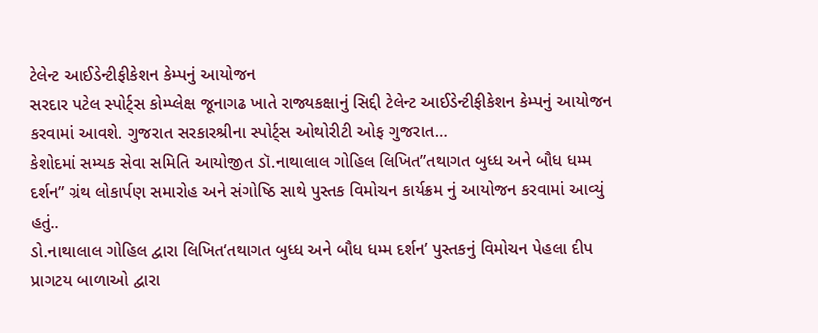ટેલેન્ટ આઈડેન્ટીફીકેશન કેમ્પનું આયોજન
સરદાર પટેલ સ્પોર્ટ્સ કોમ્પ્લેક્ષ જૂનાગઢ ખાતે રાજ્યકક્ષાનું સિદ્દી ટેલેન્ટ આઈડેન્ટીફીકેશન કેમ્પનું આયોજન કરવામાં આવશે. ગુજરાત સરકારશ્રીના સ્પોર્ટ્સ ઓથોરીટી ઓફ ગુજરાત…
કેશોદમાં સમ્યક સેવા સમિતિ આયોજીત ડૉ.નાથાલાલ ગોહિલ લિખિત”તથાગત બુધ્ધ અને બૌધ ધમ્મ દર્શન” ગ્રંથ લોકાર્પણ સમારોહ અને સંગોષ્ઠિ સાથે પુસ્તક વિમોચન કાર્યક્રમ નું આયોજન કરવામાં આવ્યું હતું..
ડો.નાથાલાલ ગોહિલ દ્વારા લિખિત‘તથાગત બુધ્ધ અને બૌધ ધમ્મ દર્શન’ પુસ્તકનું વિમોચન પેહલા દીપ પ્રાગટય બાળાઓ દ્વારા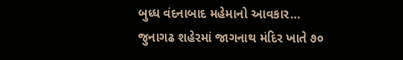બુધ્ધ વંદનાબાદ મહેમાનો આવકાર…
જુનાગઢ શહેરમાં જાગનાથ મંદિર ખાતે ૭૦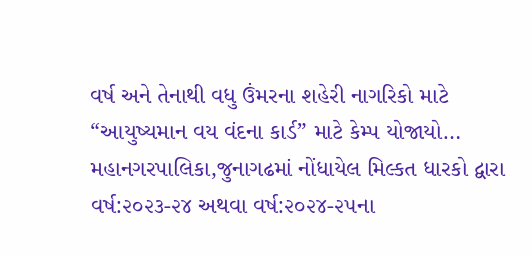વર્ષ અને તેનાથી વધુ ઉંમરના શહેરી નાગરિકો માટે “આયુષ્યમાન વય વંદના કાર્ડ” માટે કેમ્પ યોજાયો…
મહાનગરપાલિકા,જુનાગઢમાં નોંધાયેલ મિલ્કત ધારકો દ્વારા વર્ષ:૨૦૨૩-૨૪ અથવા વર્ષ:૨૦૨૪-૨૫ના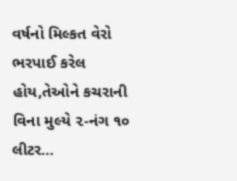વર્ષનો મિલ્કત વેરો ભરપાઈ કરેલ હોય,તેઓને કચરાની વિના મુલ્યે ૨-નંગ ૧૦ લીટર…